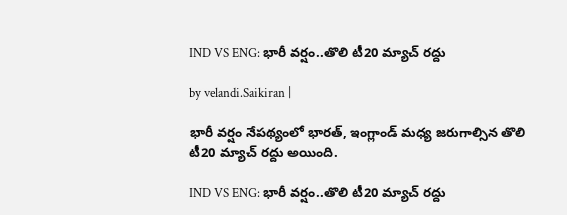IND VS ENG: భారీ వ‌ర్షం..తొలి టీ20 మ్యాచ్ ర‌ద్దు

by velandi.Saikiran |

భారీ వ‌ర్షం నేప‌థ్యంలో భార‌త్, ఇంగ్లాండ్ మ‌ధ్య జ‌రుగాల్సిన తొలి టీ20 మ్యాచ్ ర‌ద్దు అయింది.

IND VS ENG: భారీ వ‌ర్షం..తొలి టీ20 మ్యాచ్ ర‌ద్దు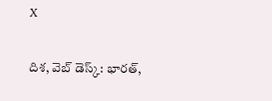X

దిశ‌, వెబ్ డెస్క్: భారత్,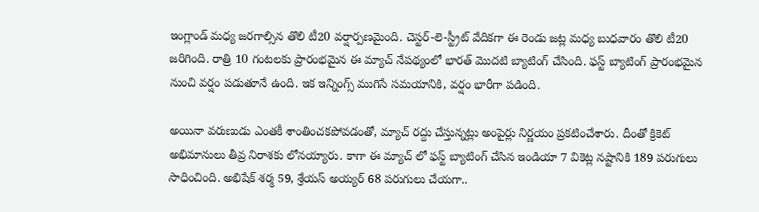ఇంగ్లాండ్ మధ్య జరగాల్సిన తొలి టీ20 వర్షార్పణమైంది. చెస్టర్-లె-స్ట్రీట్ వేదికగా ఈ రెండు జట్ల మధ్య బుధవారం తొలి టీ20 జరిగింది. రాత్రి 10 గంటలకు ప్రారంభమైన ఈ మ్యాచ్ నేపథ్యంలో భారత్ మొదటి బ్యాటింగ్ చేసింది. ఫ‌స్ట్ బ్యాటింగ్ ప్రారంభమైన‌ నుంచి వర్షం పడుతూనే ఉంది. ఇక ఇన్నింగ్స్ ముగిసే సమయానికి, వర్షం భారీగా పడింది.

అయినా వరుణుడు ఎంతకీ శాంతించకపోవడంతో, మ్యాచ్ రద్దు చేస్తున్నట్లు అంపైర్లు నిర్ణయం ప్రకటించేశారు. దీంతో క్రికెట్ అభిమానులు తీవ్ర నిరాశకు లోనయ్యారు. కాగా ఈ మ్యాచ్ లో ఫస్ట్ బ్యాటింగ్ చేసిన ఇండియా 7 వికెట్ల నష్టానికి 189 పరుగులు సాధించింది. అభిషేక్ శర్మ 59, శ్రేయస్ అయ్యర్ 68 పరుగులు చేయగా..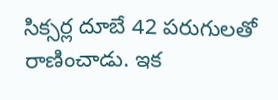సిక్సర్ల దూబే 42 పరుగులతో రాణించాడు. ఇక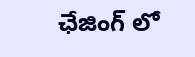ఛేజింగ్ లో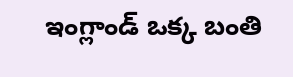ఇంగ్లాండ్ ఒక్క బంతి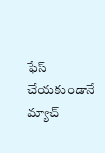ఫేస్ చేయకుండానే మ్యాచ్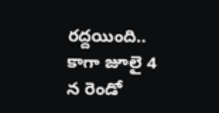రద్దయింది.. కాగా జూలై 4 న రెండో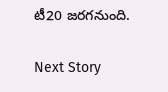టీ20 జరగనుంది.

Next Story